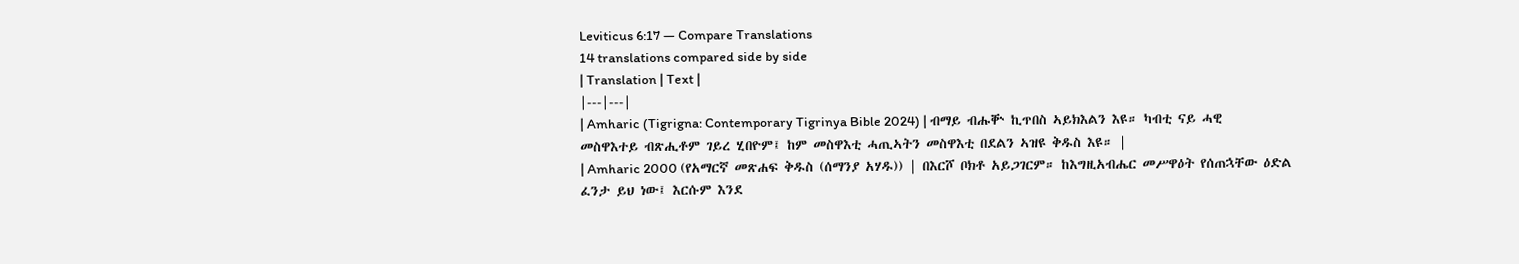Leviticus 6:17 — Compare Translations
14 translations compared side by side
| Translation | Text |
|---|---|
| Amharic (Tigrigna: Contemporary Tigrinya Bible 2024) | ብማይ ብሑቝ ኪጥበስ ኣይክእልን እዩ። ካብቲ ናይ ሓዊ መስዋእተይ ብጽሒቶም ገይረ ሂበዮም፤ ከም መስዋእቲ ሓጢኣትን መስዋእቲ በደልን ኣዝዩ ቅዱስ እዩ። |
| Amharic 2000 (የአማርኛ መጽሐፍ ቅዱስ (ሰማንያ አሃዱ)) | በእርሾ ቦክቶ አይጋገርም። ከእግዚአብሔር መሥዋዕት የሰጠኋቸው ዕድል ፈንታ ይህ ነው፤ እርሱም እንደ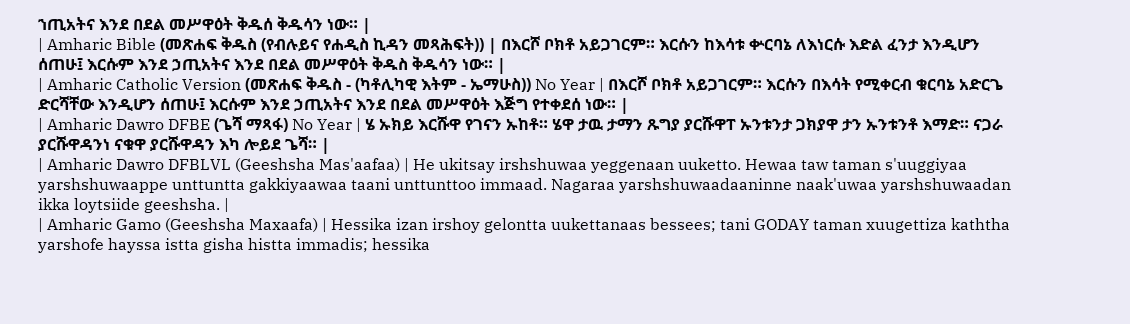ኀጢአትና እንደ በደል መሥዋዕት ቅዱሰ ቅዱሳን ነው። |
| Amharic Bible (መጽሐፍ ቅዱስ (የብሉይና የሐዲስ ኪዳን መጻሕፍት)) | በእርሾ ቦክቶ አይጋገርም። እርሱን ከእሳቱ ቍርባኔ ለእነርሱ እድል ፈንታ እንዲሆን ሰጠሁ፤ እርሱም እንደ ኃጢአትና እንደ በደል መሥዋዕት ቅዱስ ቅዱሳን ነው። |
| Amharic Catholic Version (መጽሐፍ ቅዱስ - (ካቶሊካዊ እትም - ኤማሁስ)) No Year | በእርሾ ቦክቶ አይጋገርም። እርሱን በእሳት የሚቀርብ ቁርባኔ አድርጌ ድርሻቸው እንዲሆን ሰጠሁ፤ እርሱም እንደ ኃጢአትና እንደ በደል መሥዋዕት እጅግ የተቀደሰ ነው። |
| Amharic Dawro DFBE (ጌሻ ማጻፋ) No Year | ሄ ኡክይ እርሹዋ የገናን ኡከቶ። ሄዋ ታዉ ታማን ጹግያ ያርሹዋፐ ኡንቱንታ ጋክያዋ ታን ኡንቱንቶ እማድ። ናጋራ ያርሹዋዳንነ ናቁዋ ያርሹዋዳን እካ ሎይደ ጌሻ። |
| Amharic Dawro DFBLVL (Geeshsha Mas'aafaa) | He ukitsay irshshuwaa yeggenaan uuketto. Hewaa taw taman s'uuggiyaa yarshshuwaappe unttuntta gakkiyaawaa taani unttunttoo immaad. Nagaraa yarshshuwaadaaninne naak'uwaa yarshshuwaadan ikka loytsiide geeshsha. |
| Amharic Gamo (Geeshsha Maxaafa) | Hessika izan irshoy gelontta uukettanaas bessees; tani GODAY taman xuugettiza kaththa yarshofe hayssa istta gisha histta immadis; hessika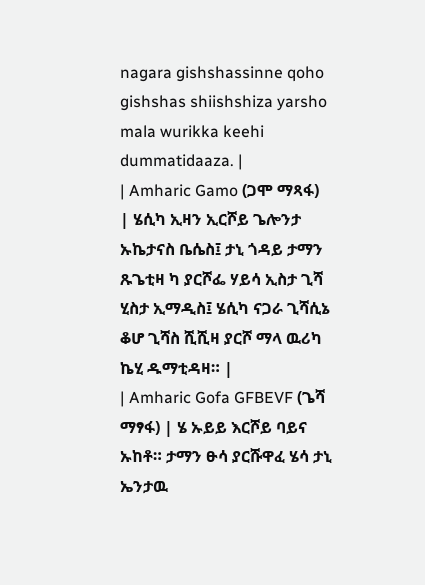nagara gishshassinne qoho gishshas shiishshiza yarsho mala wurikka keehi dummatidaaza. |
| Amharic Gamo (ጋሞ ማጻፋ) | ሄሲካ ኢዛን ኢርሾይ ጌሎንታ ኡኬታናስ ቤሴስ፤ ታኒ ጎዳይ ታማን ጹጌቲዛ ካ ያርሾፌ ሃይሳ ኢስታ ጊሻ ሂስታ ኢማዲስ፤ ሄሲካ ናጋራ ጊሻሲኔ ቆሆ ጊሻስ ሺሺዛ ያርሾ ማላ ዉሪካ ኬሂ ዱማቲዳዛ። |
| Amharic Gofa GFBEVF (ጌሻ ማፃፋ) | ሄ ኡይይ እርሾይ ባይና ኡከቶ። ታማን ፁሳ ያርሹዋፈ ሄሳ ታኒ ኤንታዉ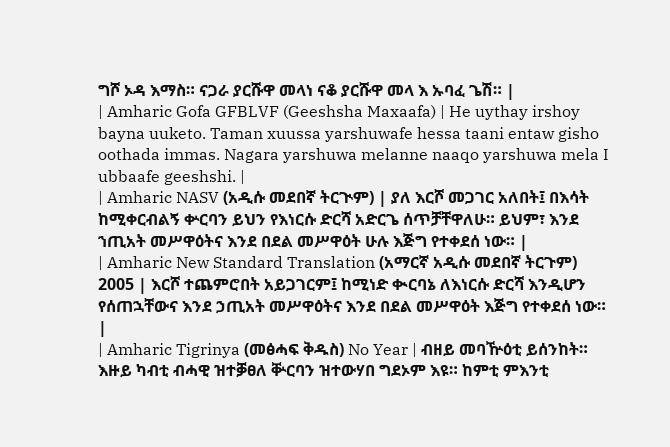ግሾ ኦዳ እማስ። ናጋራ ያርሹዋ መላነ ናቆ ያርሹዋ መላ እ ኡባፈ ጌሽ። |
| Amharic Gofa GFBLVF (Geeshsha Maxaafa) | He uythay irshoy bayna uuketo. Taman xuussa yarshuwafe hessa taani entaw gisho oothada immas. Nagara yarshuwa melanne naaqo yarshuwa mela I ubbaafe geeshshi. |
| Amharic NASV (አዲሱ መደበኛ ትርጒም) | ያለ እርሾ መጋገር አለበት፤ በእሳት ከሚቀርብልኝ ቍርባን ይህን የእነርሱ ድርሻ አድርጌ ሰጥቻቸዋለሁ። ይህም፣ እንደ ኀጢአት መሥዋዕትና እንደ በደል መሥዋዕት ሁሉ እጅግ የተቀደሰ ነው። |
| Amharic New Standard Translation (አማርኛ አዲሱ መደበኛ ትርጉም) 2005 | እርሾ ተጨምሮበት አይጋገርም፤ ከሚነድ ቊርባኔ ለእነርሱ ድርሻ እንዲሆን የሰጠኋቸውና እንደ ኃጢአት መሥዋዕትና እንደ በደል መሥዋዕት እጅግ የተቀደሰ ነው። |
| Amharic Tigrinya (መፅሓፍ ቅዱስ) No Year | ብዘይ መባዅዕቲ ይሰንከት። እዙይ ካብቲ ብሓዊ ዝተቓፀለ ቝርባን ዝተውሃበ ግደኦም እዩ። ከምቲ ምእንቲ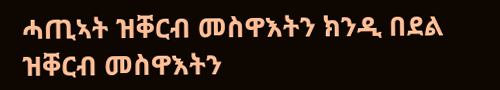ሓጢኣት ዝቐርብ መስዋእትን ክንዲ በደል ዝቐርብ መስዋእትን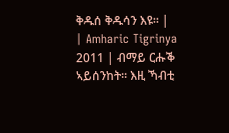ቅዱሰ ቅዱሳን እዩ። |
| Amharic Tigrinya 2011 | ብማይ ርሑቕ ኣይሰንከት። እዚ ኻብቲ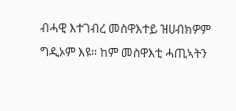ብሓዊ እተገብረ መስዋእተይ ዝሀብክዎም ግዲኦም እዩ። ከም መስዋእቲ ሓጢኣትን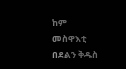ከም መስዋእቲ በደልን ቅዱስ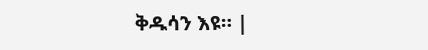ቅዱሳን እዩ። |